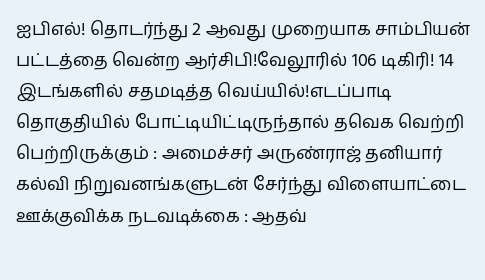ஐபிஎல்! தொடர்ந்து 2 ஆவது முறையாக சாம்பியன் பட்டத்தை வென்ற ஆர்சிபி!வேலூரில் 106 டிகிரி! 14 இடங்களில் சதமடித்த வெய்யில்!எடப்பாடி தொகுதியில் போட்டியிட்டிருந்தால் தவெக வெற்றி பெற்றிருக்கும் : அமைச்சர் அருண்ராஜ் தனியார் கல்வி நிறுவனங்களுடன் சேர்ந்து விளையாட்டை ஊக்குவிக்க நடவடிக்கை : ஆதவ்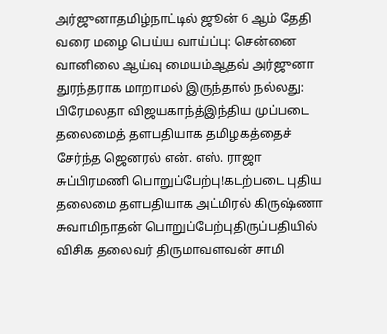அர்ஜுனாதமிழ்நாட்டில் ஜூன் 6 ஆம் தேதி வரை மழை பெய்ய வாய்ப்பு: சென்னை வானிலை ஆய்வு மையம்ஆதவ் அர்ஜுனா துரந்தராக மாறாமல் இருந்தால் நல்லது: பிரேமலதா விஜயகாந்த்இந்திய முப்படை தலைமைத் தளபதியாக தமிழகத்தைச் சேர்ந்த ஜெனரல் என். எஸ். ராஜா சுப்பிரமணி பொறுப்பேற்பு!கடற்படை புதிய தலைமை தளபதியாக அட்மிரல் கிருஷ்ணா சுவாமிநாதன் பொறுப்பேற்புதிருப்பதியில் விசிக தலைவர் திருமாவளவன் சாமி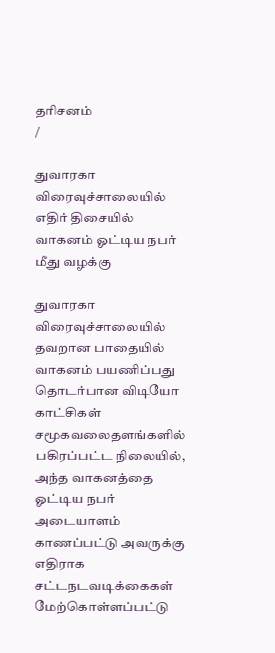தரிசனம்
/

துவாரகா விரைவுச்சாலையில் எதிர் திசையில் வாகனம் ஓட்டிய நபர் மீது வழக்கு

துவாரகா விரைவுச்சாலையில் தவறான பாதையில் வாகனம் பயணிப்பது தொடர்பான விடியோ காட்சிகள் சமூகவலைதளங்களில் பகிரப்பட்ட நிலையில், அந்த வாகனத்தை ஓட்டிய நபர் அடையாளம் காணப்பட்டு அவருக்கு எதிராக சட்டநடவடிக்கைகள் மேற்கொள்ளப்பட்டு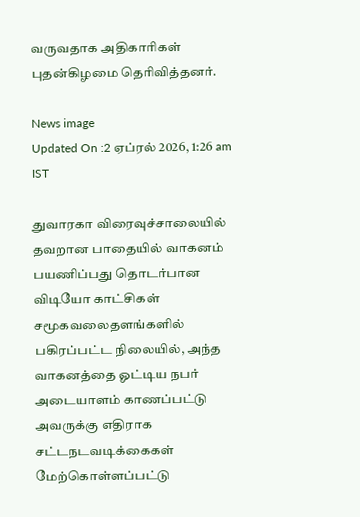வருவதாக அதிகாரிகள் புதன்கிழமை தெரிவித்தனர்.

News image
Updated On :2 ஏப்ரல் 2026, 1:26 am IST

துவாரகா விரைவுச்சாலையில் தவறான பாதையில் வாகனம் பயணிப்பது தொடர்பான விடியோ காட்சிகள் சமூகவலைதளங்களில் பகிரப்பட்ட நிலையில், அந்த வாகனத்தை ஓட்டிய நபர் அடையாளம் காணப்பட்டு அவருக்கு எதிராக சட்டநடவடிக்கைகள் மேற்கொள்ளப்பட்டு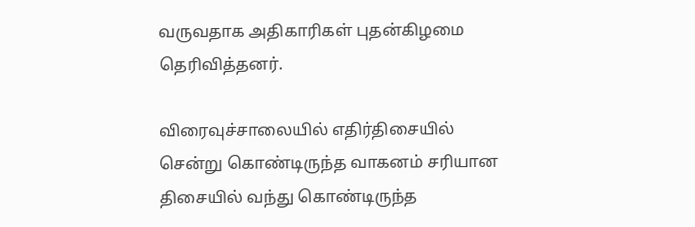வருவதாக அதிகாரிகள் புதன்கிழமை தெரிவித்தனர்.

விரைவுச்சாலையில் எதிர்திசையில் சென்று கொண்டிருந்த வாகனம் சரியான திசையில் வந்து கொண்டிருந்த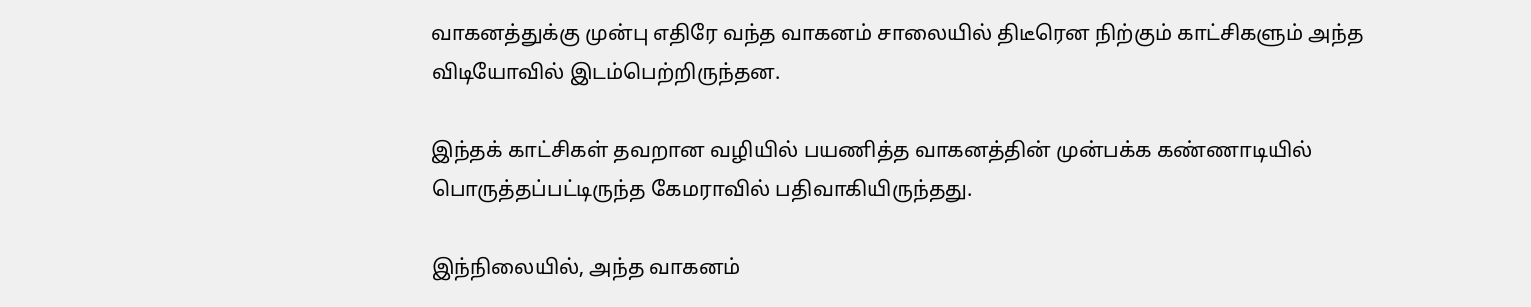வாகனத்துக்கு முன்பு எதிரே வந்த வாகனம் சாலையில் திடீரென நிற்கும் காட்சிகளும் அந்த விடியோவில் இடம்பெற்றிருந்தன.

இந்தக் காட்சிகள் தவறான வழியில் பயணித்த வாகனத்தின் முன்பக்க கண்ணாடியில் பொருத்தப்பட்டிருந்த கேமராவில் பதிவாகியிருந்தது.

இந்நிலையில், அந்த வாகனம்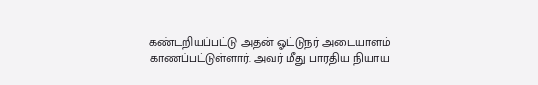கண்டறியப்பட்டு அதன் ஓட்டுநர் அடையாளம் காணப்பட்டுள்ளார். அவர் மீது பாரதிய நியாய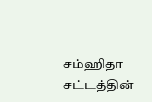சம்ஹிதா சட்டத்தின்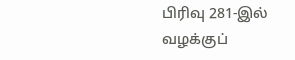பிரிவு 281-இல் வழக்குப்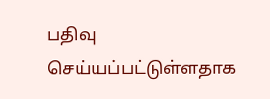பதிவு செய்யப்பட்டுள்ளதாக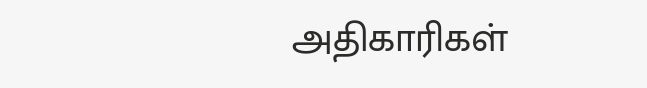அதிகாரிகள்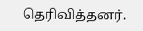தெரிவித்தனர்.